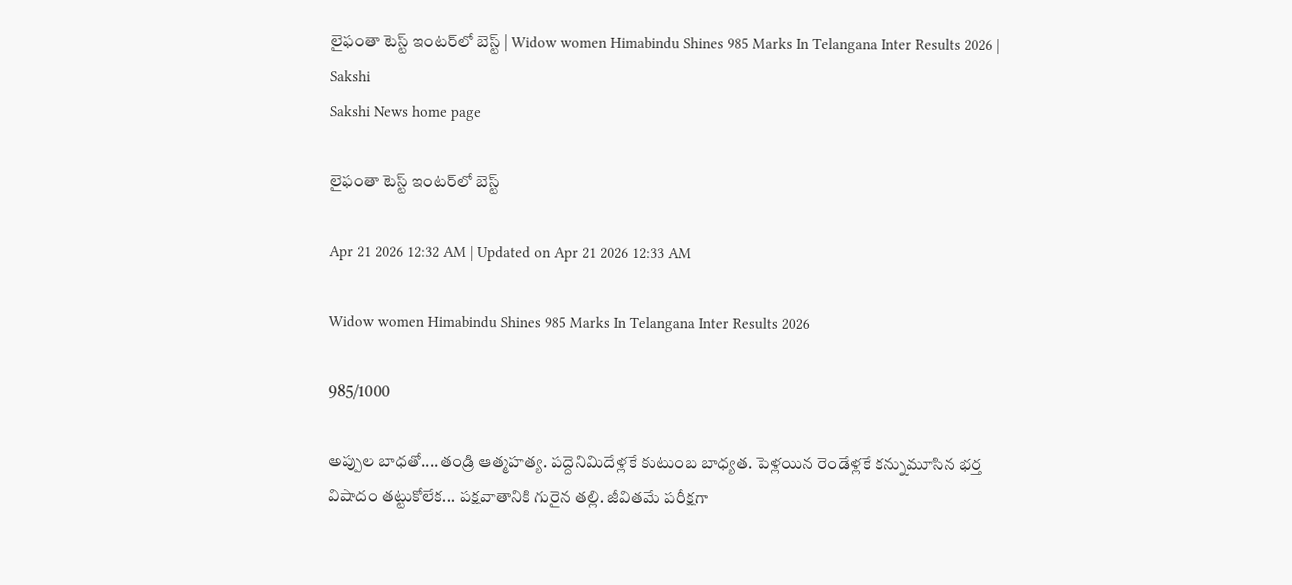లైఫంతా టెస్ట్‌ ఇంటర్‌లో బెస్ట్‌ | Widow women Himabindu Shines 985 Marks In Telangana Inter Results 2026 | Sakshi
Sakshi News home page

లైఫంతా టెస్ట్‌ ఇంటర్‌లో బెస్ట్‌

Apr 21 2026 12:32 AM | Updated on Apr 21 2026 12:33 AM

Widow women Himabindu Shines 985 Marks In Telangana Inter Results 2026

985/1000

అప్పుల బాధతో....తండ్రి ఆత్మహత్య. పద్దెనిమిదేళ్లకే కుటుంబ బాధ్యత. పెళ్లయిన రెండేళ్లకే కన్నుమూసిన భర్త విషాదం తట్టుకోలేక... పక్షవాతానికి గురైన తల్లి. జీవితమే పరీక్షగా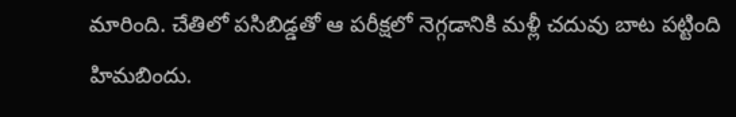మారింది. చేతిలో పసిబిడ్డతో ఆ పరీక్షలో నెగ్గడానికి మళ్లీ చదువు బాట పట్టింది హిమబిందు.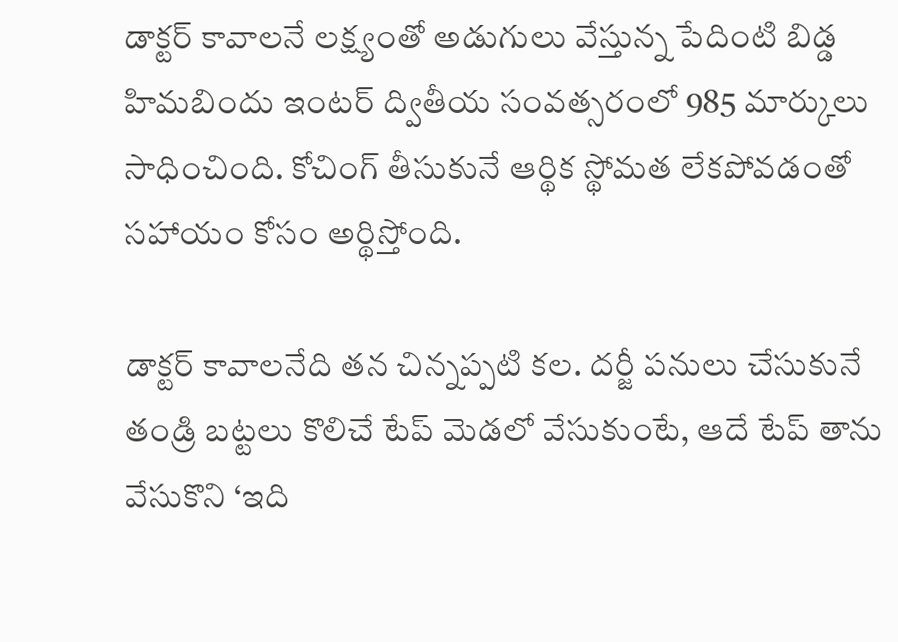డాక్టర్‌ కావాలనే లక్ష్యంతో అడుగులు వేస్తున్న పేదింటి బిడ్డ హిమబిందు ఇంటర్‌ ద్వితీయ సంవత్సరంలో 985 మార్కులు సాధించింది. కోచింగ్‌ తీసుకునే ఆర్థిక స్థోమత లేకపోవడంతో సహాయం కోసం అర్థిస్తోంది.

డాక్టర్‌ కావాలనేది తన చిన్నప్పటి కల. దర్జీ పనులు చేసుకునే తండ్రి బట్టలు కొలిచే టేప్‌ మెడలో వేసుకుంటే, ఆదే టేప్‌ తాను వేసుకొని ‘ఇది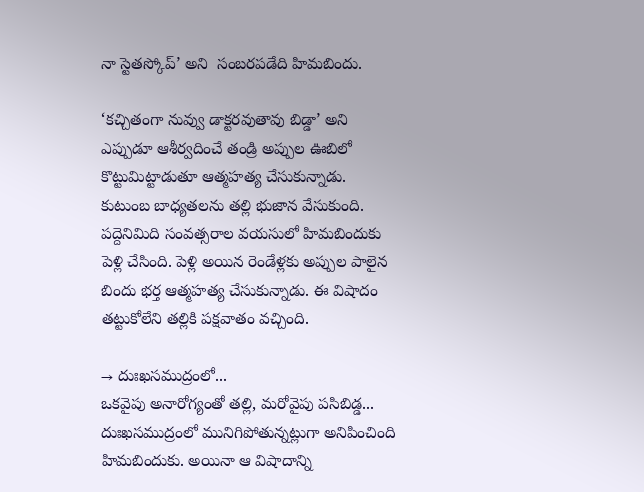నా స్టెతస్కోప్‌’ అని  సంబరపడేది హిమబిందు.

‘కచ్చితంగా నువ్వు డాక్టరవుతావు బిడ్డా’ అని ఎప్పుడూ ఆశీర్వదించే తండ్రి అప్పుల ఊబిలో కొట్టుమిట్టాడుతూ ఆత్మహత్య చేసుకున్నాడు. కుటుంబ బాధ్యతలను తల్లి భుజాన వేసుకుంది. పద్దెనిమిది సంవత్సరాల వయసులో హిమబిందుకు పెళ్లి చేసింది. పెళ్లి అయిన రెండేళ్లకు అప్పుల పాలైన బిందు భర్త ఆత్మహత్య చేసుకున్నాడు. ఈ విషాదం తట్టుకోలేని తల్లికి పక్షవాతం వచ్చింది.

→ దుఃఖసముద్రంలో...
ఒకవైపు అనారోగ్యంతో తల్లి, మరోవైపు పసిబిడ్డ... దుఃఖసముద్రంలో మునిగిపోతున్నట్లుగా అనిపించింది హిమబిందుకు. అయినా ఆ విషాదాన్ని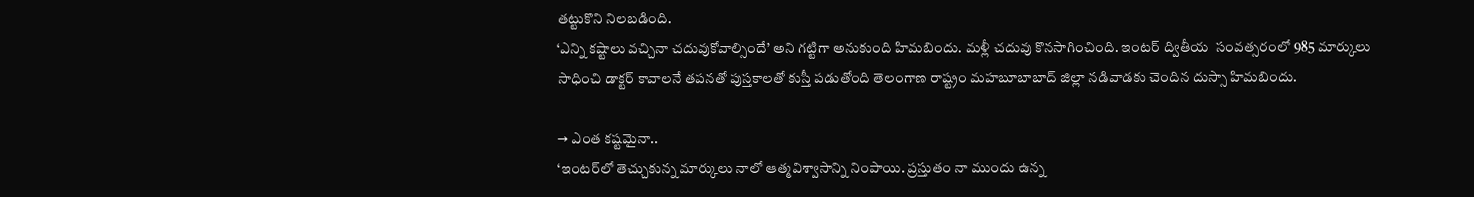తట్టుకొని నిలబడింది.
‘ఎన్ని కష్టాలు వచ్చినా చదువుకోవాల్సిందే’ అని గట్టిగా అనుకుంది హిమబిందు. మళ్లీ చదువు కొనసాగించింది. ఇంటర్‌ ద్వితీయ  సంవత్సరంలో 985 మార్కులు సాధించి డాక్టర్‌ కావాలనే తపనతో పుస్తకాలతో కుస్తీ పడుతోంది తెలంగాణ రాష్ట్రం మహబూబాబాద్‌ జిల్లా నడివాడకు చెందిన దుస్సా హిమబిందు.

→ ఎంత కష్టమైనా..
‘ఇంటర్‌లో తెచ్చుకున్న మార్కులు నాలో ఆత్మవిశ్వాసాన్ని నింపాయి. ప్రస్తుతం నా ముందు ఉన్న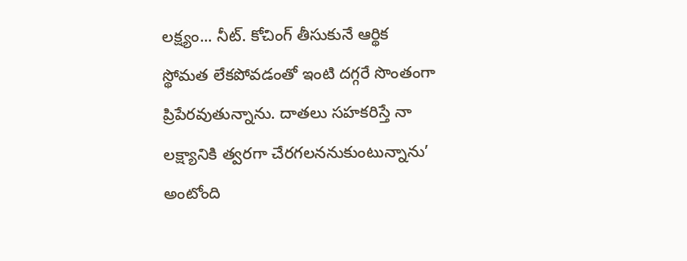లక్ష్యం... నీట్‌. కోచింగ్‌ తీసుకునే ఆర్థిక స్థోమత లేకపోవడంతో ఇంటి దగ్గరే సొంతంగా ప్రిపేరవుతున్నాను. దాతలు సహకరిస్తే నా లక్ష్యానికి త్వరగా చేరగలననుకుంటున్నాను’ అంటోంది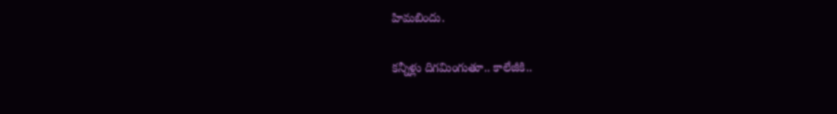హిమబిందు.

కన్నీళ్లు దిగమింగుతూ.. కాలేజీకి..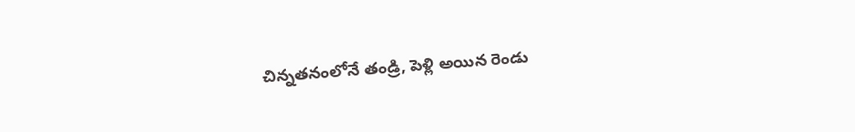చిన్నతనంలోనే తండ్రి, పెళ్లి అయిన రెండు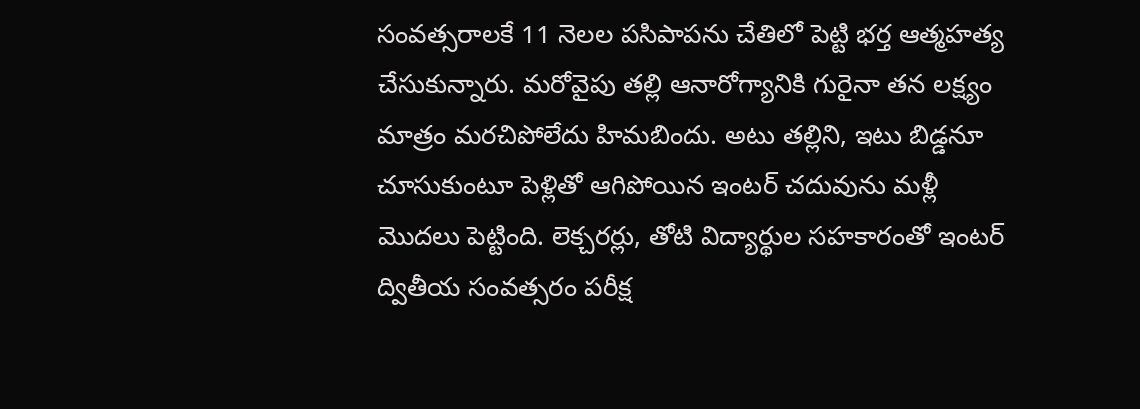సంవత్సరాలకే 11 నెలల పసిపాపను చేతిలో పెట్టి భర్త ఆత్మహత్య చేసుకున్నారు. మరోవైపు తల్లి ఆనారోగ్యానికి గురైనా తన లక్ష్యం మాత్రం మరచిపోలేదు హిమబిందు. అటు తల్లిని, ఇటు బిడ్డనూ చూసుకుంటూ పెళ్లితో ఆగిపోయిన ఇంటర్‌ చదువును మళ్లీ మొదలు పెట్టింది. లెక్చరర్లు, తోటి విద్యార్థుల సహకారంతో ఇంటర్‌ ద్వితీయ సంవత్సరం పరీక్ష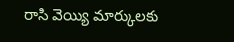రాసి వెయ్యి మార్కులకు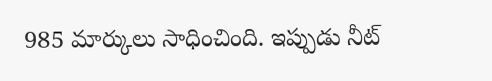985 మార్కులు సాధించింది. ఇప్పుడు నీట్‌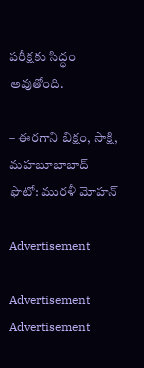పరీక్షకు సిద్ధం అవుతోంది.

– ఈరగాని బిక్షం, సాక్షి, మహబూబాబాద్‌
ఫొటో: మురళీ మోహన్‌

Advertisement

Advertisement
Advertisement